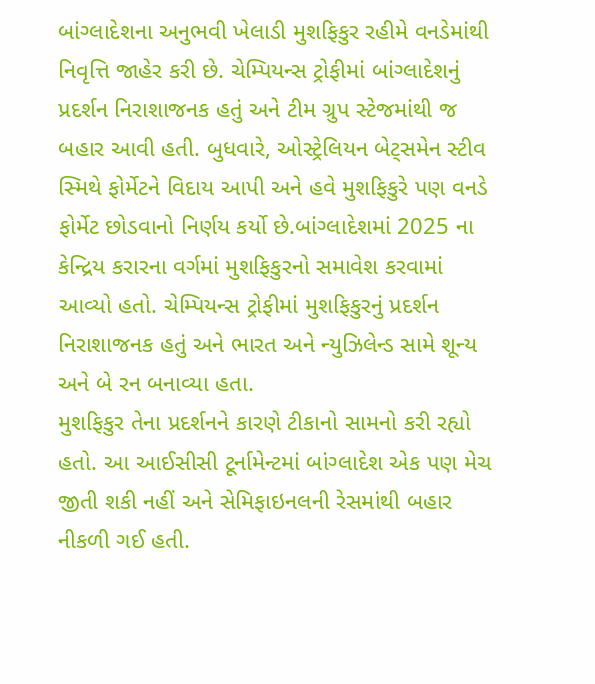બાંગ્લાદેશના અનુભવી ખેલાડી મુશફિકુર રહીમે વનડેમાંથી નિવૃત્તિ જાહેર કરી છે. ચેમ્પિયન્સ ટ્રોફીમાં બાંગ્લાદેશનું પ્રદર્શન નિરાશાજનક હતું અને ટીમ ગ્રુપ સ્ટેજમાંથી જ બહાર આવી હતી. બુધવારે, ઓસ્ટ્રેલિયન બેટ્સમેન સ્ટીવ સ્મિથે ફોર્મેટને વિદાય આપી અને હવે મુશફિકુરે પણ વનડે ફોર્મેટ છોડવાનો નિર્ણય કર્યો છે.બાંગ્લાદેશમાં 2025 ના કેન્દ્રિય કરારના વર્ગમાં મુશફિકુરનો સમાવેશ કરવામાં આવ્યો હતો. ચેમ્પિયન્સ ટ્રોફીમાં મુશફિકુરનું પ્રદર્શન નિરાશાજનક હતું અને ભારત અને ન્યુઝિલેન્ડ સામે શૂન્ય અને બે રન બનાવ્યા હતા.
મુશફિકુર તેના પ્રદર્શનને કારણે ટીકાનો સામનો કરી રહ્યો હતો. આ આઈસીસી ટૂર્નામેન્ટમાં બાંગ્લાદેશ એક પણ મેચ જીતી શકી નહીં અને સેમિફાઇનલની રેસમાંથી બહાર નીકળી ગઈ હતી.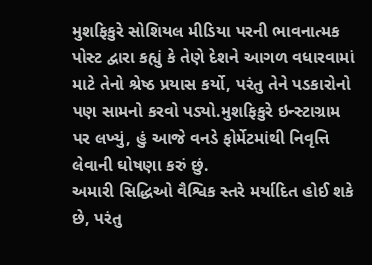મુશફિકુરે સોશિયલ મીડિયા પરની ભાવનાત્મક પોસ્ટ દ્વારા કહ્યું કે તેણે દેશને આગળ વધારવામાં માટે તેનો શ્રેષ્ઠ પ્રયાસ કર્યો, પરંતુ તેને પડકારોનો પણ સામનો કરવો પડ્યો.મુશફિકુરે ઇન્સ્ટાગ્રામ પર લખ્યું, હું આજે વનડે ફોર્મેટમાંથી નિવૃત્તિ લેવાની ઘોષણા કરું છું.
અમારી સિદ્ધિઓ વૈશ્વિક સ્તરે મર્યાદિત હોઈ શકે છે, પરંતુ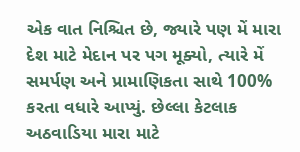એક વાત નિશ્ચિત છે, જ્યારે પણ મેં મારા દેશ માટે મેદાન પર પગ મૂક્યો, ત્યારે મેં સમર્પણ અને પ્રામાણિકતા સાથે 100% કરતા વધારે આપ્યું. છેલ્લા કેટલાક અઠવાડિયા મારા માટે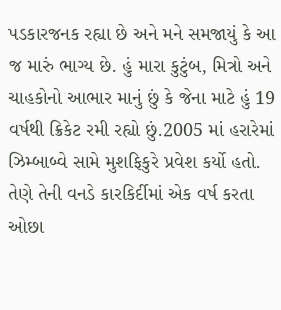પડકારજનક રહ્યા છે અને મને સમજાયું કે આ જ મારું ભાગ્ય છે. હું મારા કુટુંબ, મિત્રો અને ચાહકોનો આભાર માનું છું કે જેના માટે હું 19 વર્ષથી ક્રિકેટ રમી રહ્યો છું.2005 માં હરારેમાં ઝિમ્બાબ્વે સામે મુશફિકુરે પ્રવેશ કર્યો હતો.
તેણે તેની વનડે કારકિર્દીમાં એક વર્ષ કરતા ઓછા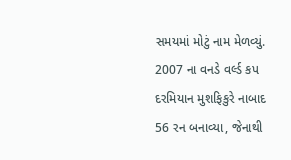સમયમાં મોટું નામ મેળવ્યું. 2007 ના વનડે વર્લ્ડ કપ દરમિયાન મુશફિકુરે નાબાદ 56 રન બનાવ્યા, જેનાથી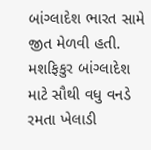બાંગ્લાદેશ ભારત સામે જીત મેળવી હતી. મશફિકુર બાંગ્લાદેશ માટે સૌથી વધુ વનડે રમતા ખેલાડી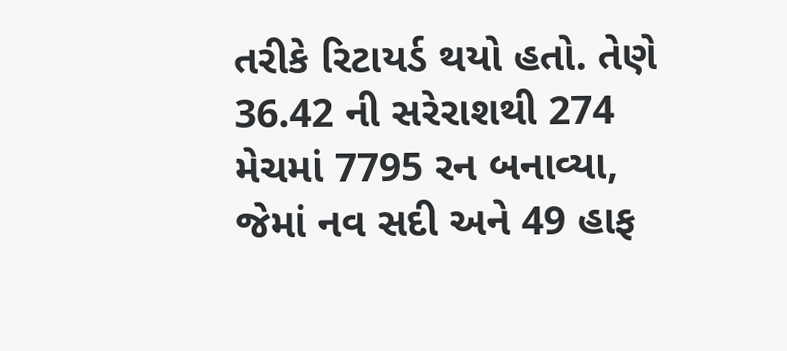તરીકે રિટાયર્ડ થયો હતો. તેણે 36.42 ની સરેરાશથી 274 મેચમાં 7795 રન બનાવ્યા, જેમાં નવ સદી અને 49 હાફ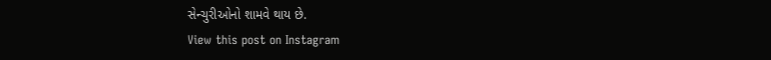સેન્ચુરીઓનો શામવે થાય છે.
View this post on Instagram